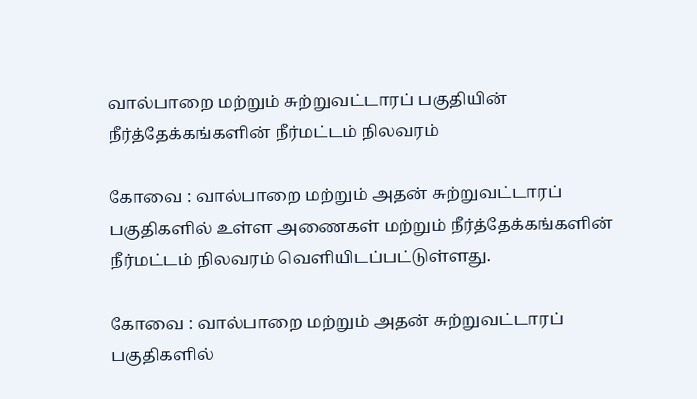வால்பாறை மற்றும் சுற்றுவட்டாரப் பகுதியின் நீர்த்தேக்கங்களின் நீர்மட்டம் நிலவரம்

கோவை : வால்பாறை மற்றும் அதன் சுற்றுவட்டாரப் பகுதிகளில் உள்ள அணைகள் மற்றும் நீர்த்தேக்கங்களின் நீர்மட்டம் நிலவரம் வெளியிடப்பட்டுள்ளது.

கோவை : வால்பாறை மற்றும் அதன் சுற்றுவட்டாரப் பகுதிகளில்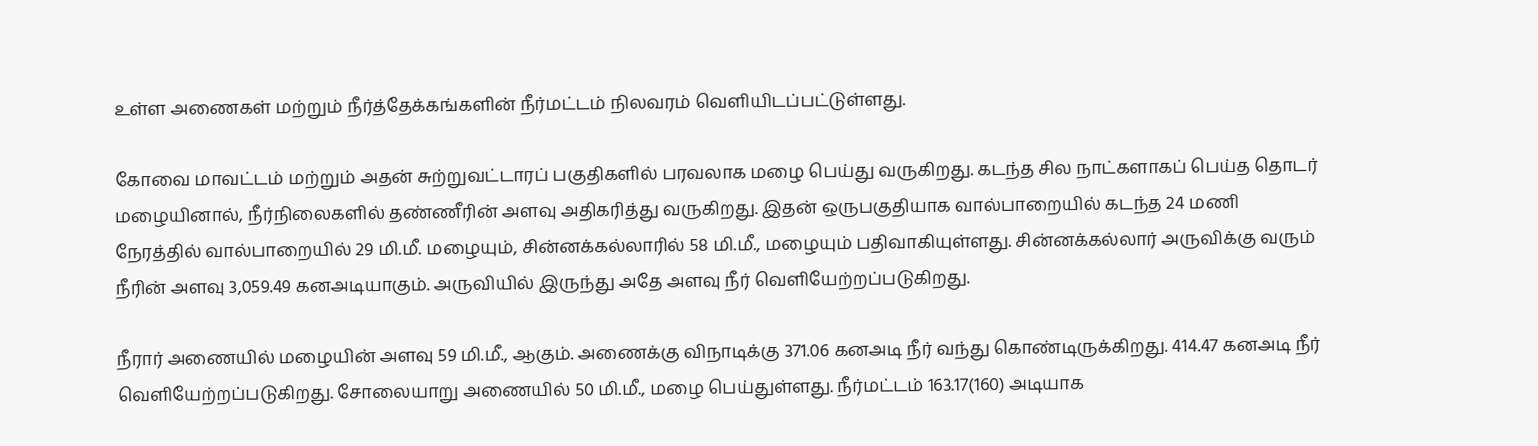உள்ள அணைகள் மற்றும் நீர்த்தேக்கங்களின் நீர்மட்டம் நிலவரம் வெளியிடப்பட்டுள்ளது.

கோவை மாவட்டம் மற்றும் அதன் சுற்றுவட்டாரப் பகுதிகளில் பரவலாக மழை பெய்து வருகிறது. கடந்த சில நாட்களாகப் பெய்த தொடர் மழையினால், நீர்நிலைகளில் தண்ணீரின் அளவு அதிகரித்து வருகிறது. இதன் ஒருபகுதியாக வால்பாறையில் கடந்த 24 மணி நேரத்தில் வால்பாறையில் 29 மி.மீ. மழையும், சின்னக்கல்லாரில் 58 மி.மீ., மழையும் பதிவாகியுள்ளது. சின்னக்கல்லார் அருவிக்கு வரும் நீரின் அளவு 3,059.49 கனஅடியாகும். அருவியில் இருந்து அதே அளவு நீர் வெளியேற்றப்படுகிறது.

நீரார் அணையில் மழையின் அளவு 59 மி.மீ., ஆகும். அணைக்கு விநாடிக்கு 371.06 கனஅடி நீர் வந்து கொண்டிருக்கிறது. 414.47 கனஅடி நீர் வெளியேற்றப்படுகிறது. சோலையாறு அணையில் 50 மி.மீ., மழை பெய்துள்ளது. நீர்மட்டம் 163.17(160) அடியாக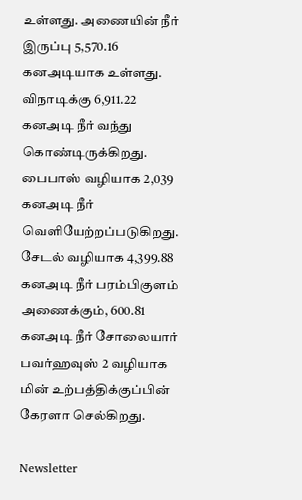உள்ளது. அணையின் நீர் இருப்பு 5,570.16 கனஅடியாக உள்ளது. விநாடிக்கு 6,911.22 கனஅடி நீர் வந்து கொண்டிருக்கிறது. பைபாஸ் வழியாக 2,039 கனஅடி நீர் வெளியேற்றப்படுகிறது. சேடல் வழியாக 4,399.88 கனஅடி நீர் பரம்பிகுளம் அணைக்கும், 600.81 கனஅடி நீர் சோலையார் பவர்ஹவுஸ் 2 வழியாக மின் உற்பத்திக்குப்பின் கேரளா செல்கிறது.

Newsletter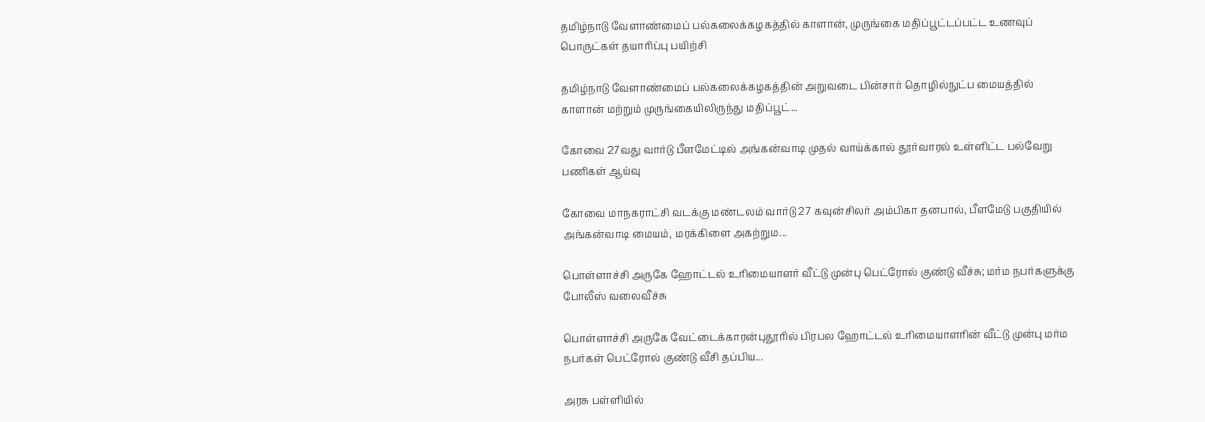தமிழ்நாடு வேளாண்மைப் பல்கலைக்கழகத்தில் காளான், முருங்கை மதிப்பூட்டப்பட்ட உணவுப் பொருட்கள் தயாரிப்பு பயிற்சி

தமிழ்நாடு வேளாண்மைப் பல்கலைக்கழகத்தின் அறுவடை பின்சார் தொழில்நுட்ப மையத்தில் காளான் மற்றும் முருங்கையிலிருந்து மதிப்பூட்...

கோவை 27வது வார்டு பீளமேட்டில் அங்கன்வாடி முதல் வாய்க்கால் தூர்வாரல் உள்ளிட்ட பல்வேறு பணிகள் ஆய்வு

கோவை மாநகராட்சி வடக்கு மண்டலம் வார்டு 27 கவுன்சிலர் அம்பிகா தனபால், பீளமேடு பகுதியில் அங்கன்வாடி மையம், மரக்கிளை அகற்றும...

பொள்ளாச்சி அருகே ஹோட்டல் உரிமையாளர் வீட்டு முன்பு பெட்ரோல் குண்டு வீச்சு; மர்ம நபர்களுக்கு போலீஸ் வலைவீச்சு

பொள்ளாச்சி அருகே வேட்டைக்காரன்புதூரில் பிரபல ஹோட்டல் உரிமையாளரின் வீட்டு முன்பு மர்ம நபர்கள் பெட்ரோல் குண்டு வீசி தப்பிய...

அரசு பள்ளியில்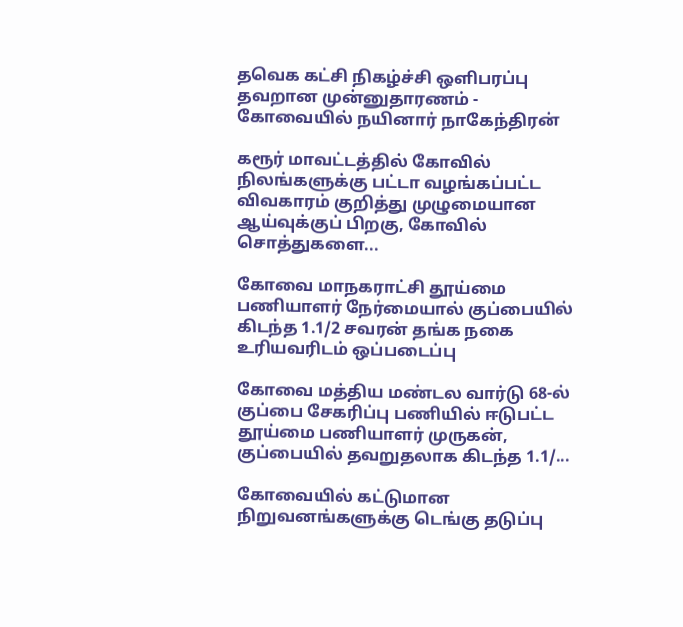தவெக கட்சி நிகழ்ச்சி ஒளிபரப்பு தவறான முன்னுதாரணம் - கோவையில் நயினார் நாகேந்திரன்

கரூர் மாவட்டத்தில் கோவில் நிலங்களுக்கு பட்டா வழங்கப்பட்ட விவகாரம் குறித்து முழுமையான ஆய்வுக்குப் பிறகு, கோவில் சொத்துகளை...

கோவை மாநகராட்சி தூய்மை பணியாளர் நேர்மையால் குப்பையில் கிடந்த 1.1/2 சவரன் தங்க நகை உரியவரிடம் ஒப்படைப்பு

கோவை மத்திய மண்டல வார்டு 68-ல் குப்பை சேகரிப்பு பணியில் ஈடுபட்ட தூய்மை பணியாளர் முருகன், குப்பையில் தவறுதலாக கிடந்த 1.1/...

கோவையில் கட்டுமான நிறுவனங்களுக்கு டெங்கு தடுப்பு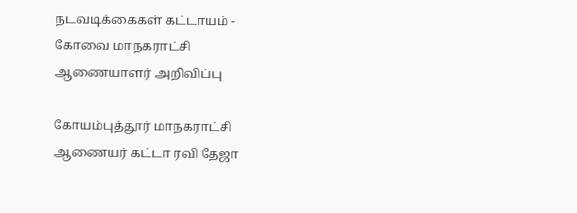நடவடிக்கைகள் கட்டாயம் - கோவை மாநகராட்சி ஆணையாளர் அறிவிப்பு

கோயம்புத்தூர் மாநகராட்சி ஆணையர் கட்டா ரவி தேஜா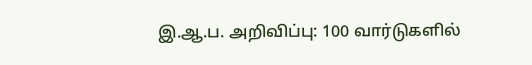இ.ஆ.ப. அறிவிப்பு: 100 வார்டுகளில்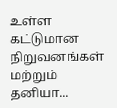உள்ள கட்டுமான நிறுவனங்கள் மற்றும் தனியா...